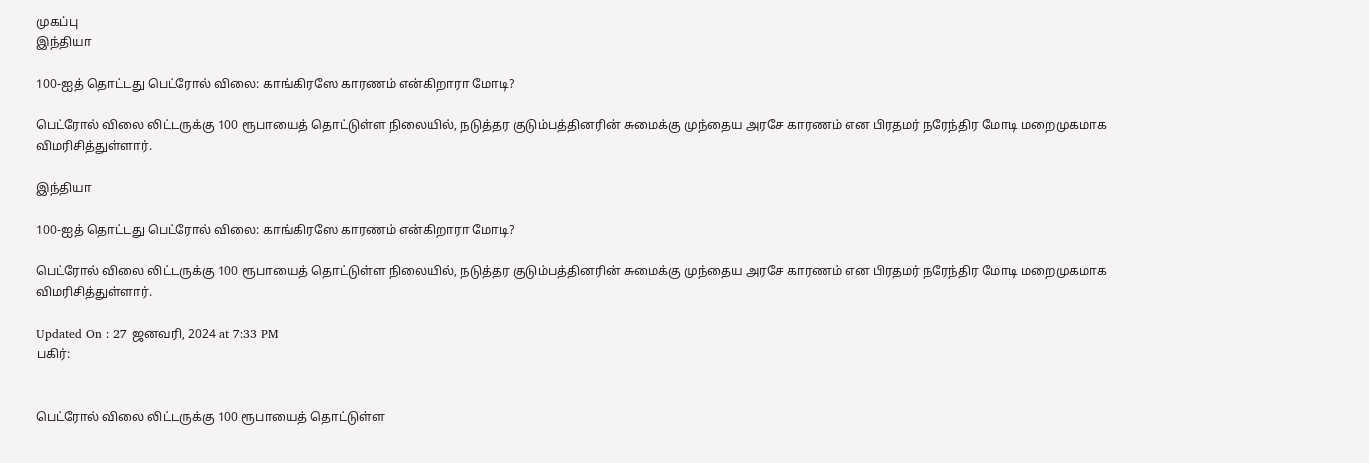முகப்பு
இந்தியா

100-ஐத் தொட்டது பெட்ரோல் விலை: காங்கிரஸே காரணம் என்கிறாரா மோடி?

பெட்ரோல் விலை லிட்டருக்கு 100 ரூபாயைத் தொட்டுள்ள நிலையில், நடுத்தர குடும்பத்தினரின் சுமைக்கு முந்தைய அரசே காரணம் என பிரதமர் நரேந்திர மோடி மறைமுகமாக விமரிசித்துள்ளார்.

இந்தியா

100-ஐத் தொட்டது பெட்ரோல் விலை: காங்கிரஸே காரணம் என்கிறாரா மோடி?

பெட்ரோல் விலை லிட்டருக்கு 100 ரூபாயைத் தொட்டுள்ள நிலையில், நடுத்தர குடும்பத்தினரின் சுமைக்கு முந்தைய அரசே காரணம் என பிரதமர் நரேந்திர மோடி மறைமுகமாக விமரிசித்துள்ளார்.

Updated On : 27 ஜனவரி, 2024 at 7:33 PM
பகிர்:


பெட்ரோல் விலை லிட்டருக்கு 100 ரூபாயைத் தொட்டுள்ள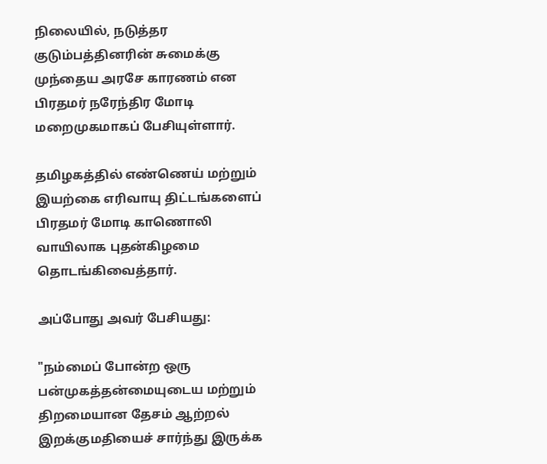நிலையில், நடுத்தர குடும்பத்தினரின் சுமைக்கு முந்தைய அரசே காரணம் என பிரதமர் நரேந்திர மோடி மறைமுகமாகப் பேசியுள்ளார்.

தமிழகத்தில் எண்ணெய் மற்றும் இயற்கை எரிவாயு திட்டங்களைப் பிரதமர் மோடி காணொலி வாயிலாக புதன்கிழமை தொடங்கிவைத்தார்.

அப்போது அவர் பேசியது:

"நம்மைப் போன்ற ஒரு பன்முகத்தன்மையுடைய மற்றும் திறமையான தேசம் ஆற்றல் இறக்குமதியைச் சார்ந்து இருக்க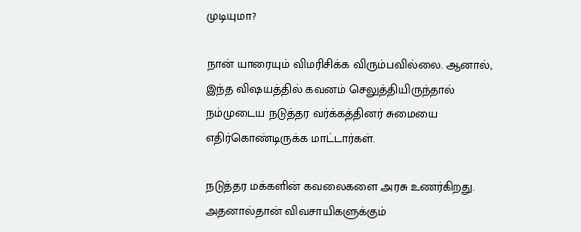முடியுமா?

நான் யாரையும் விமரிசிக்க விரும்பவில்லை. ஆனால், இந்த விஷயத்தில் கவனம் செலுத்தியிருந்தால் நம்முடைய நடுத்தர வர்க்கத்தினர் சுமையை எதிர்கொண்டிருக்க மாட்டார்கள்.

நடுத்தர மக்களின் கவலைகளை அரசு உணர்கிறது. அதனால்தான் விவசாயிகளுக்கும்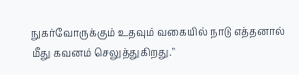நுகர்வோருக்கும் உதவும் வகையில் நாடு எத்தனால் மீது கவனம் செலுத்துகிறது."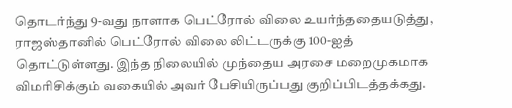தொடர்ந்து 9-வது நாளாக பெட்ரோல் விலை உயர்ந்ததையடுத்து, ராஜஸ்தானில் பெட்ரோல் விலை லிட்டருக்கு 100-ஐத் தொட்டுள்ளது. இந்த நிலையில் முந்தைய அரசை மறைமுகமாக விமரிசிக்கும் வகையில் அவர் பேசியிருப்பது குறிப்பிடத்தக்கது.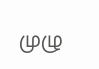முழு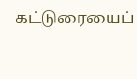கட்டுரையைப்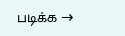படிக்க →